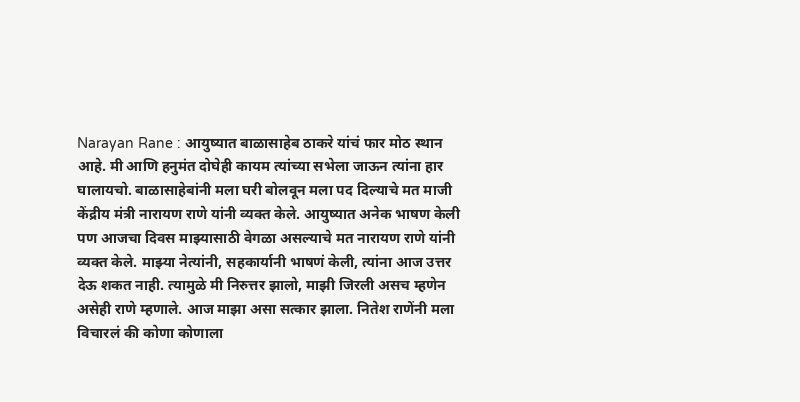Narayan Rane : आयुष्यात बाळासाहेब ठाकरे यांचं फार मोठ स्थान आहे. मी आणि हनुमंत दोघेही कायम त्यांच्या सभेला जाऊन त्यांना हार घालायचो. बाळासाहेबांनी मला घरी बोलवून मला पद दिल्याचे मत माजी केंद्रीय मंत्री नारायण राणे यांनी व्यक्त केले. आयुष्यात अनेक भाषण केली पण आजचा दिवस माझ्यासाठी वेगळा असल्याचे मत नारायण राणे यांनी व्यक्त केले. माझ्या नेत्यांनी, सहकार्यानी भाषणं केली, त्यांना आज उत्तर देऊ शकत नाही. त्यामुळे मी निरुत्तर झालो, माझी जिरली असच म्हणेन असेही राणे म्हणाले. आज माझा असा सत्कार झाला. नितेश राणेंनी मला विचारलं की कोणा कोणाला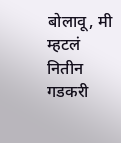बोलावू, मी म्हटलं नितीन गडकरी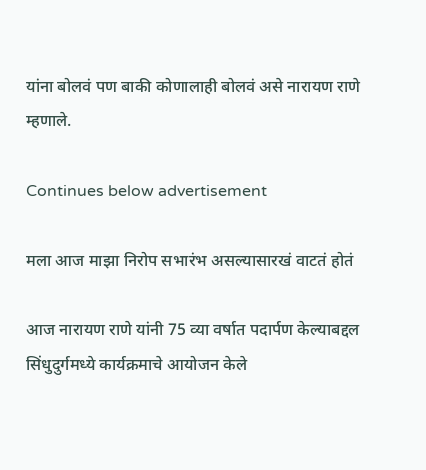यांना बोलवं पण बाकी कोणालाही बोलवं असे नारायण राणे म्हणाले.

Continues below advertisement

मला आज माझा निरोप सभारंभ असल्यासारखं वाटतं होतं

आज नारायण राणे यांनी 75 व्या वर्षात पदार्पण केल्याबद्दल सिंधुदुर्गमध्ये कार्यक्रमाचे आयोजन केले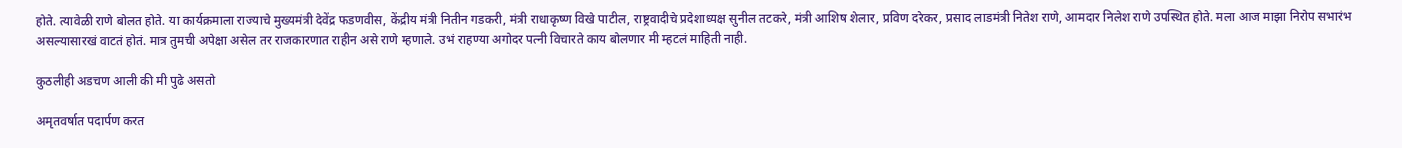होते. त्यावेळी राणे बोलत होते. या कार्यक्रमाला राज्याचे मुख्यमंत्री देवेंद्र फडणवीस, केंद्रीय मंत्री नितीन गडकरी, मंत्री राधाकृष्ण विखे पाटील, राष्ट्रवादीचे प्रदेशाध्यक्ष सुनील तटकरे, मंत्री आशिष शेलार, प्रविण दरेकर, प्रसाद लाडमंत्री नितेश राणे, आमदार निलेश राणे उपस्थित होते. मला आज माझा निरोप सभारंभ असल्यासारखं वाटतं होतं. मात्र तुमची अपेक्षा असेल तर राजकारणात राहीन असे राणे म्हणाले. उभं राहण्या अगोदर पत्नी विचारते काय बोलणार मी म्हटलं माहिती नाही.

कुठलीही अडचण आली की मी पुढे असतो

अमृतवर्षात पदार्पण करत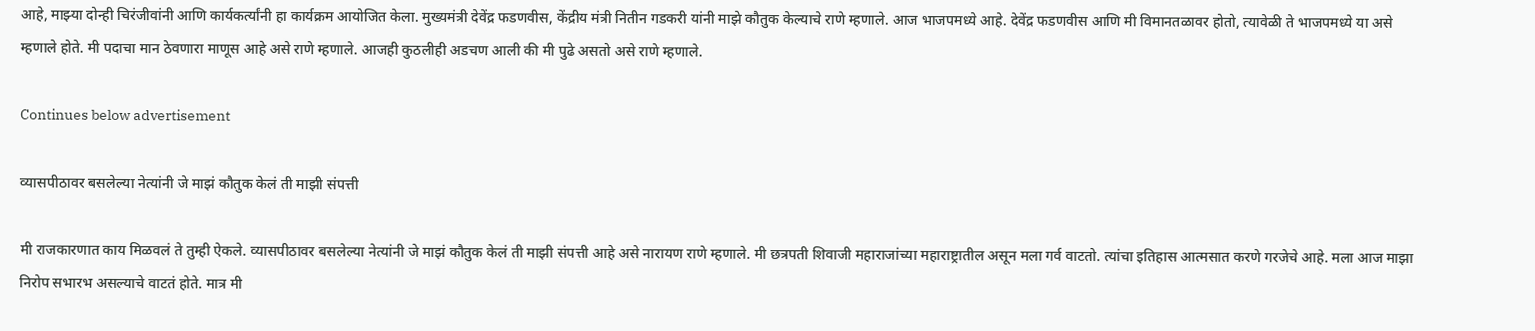आहे, माझ्या दोन्ही चिरंजीवांनी आणि कार्यकर्त्यांनी हा कार्यक्रम आयोजित केला. मुख्यमंत्री देवेंद्र फडणवीस, केंद्रीय मंत्री नितीन गडकरी यांनी माझे कौतुक केल्याचे राणे म्हणाले. आज भाजपमध्ये आहे. देवेंद्र फडणवीस आणि मी विमानतळावर होतो, त्यावेळी ते भाजपमध्ये या असे म्हणाले होते. मी पदाचा मान ठेवणारा माणूस आहे असे राणे म्हणाले. आजही कुठलीही अडचण आली की मी पुढे असतो असे राणे म्हणाले.

Continues below advertisement

व्यासपीठावर बसलेल्या नेत्यांनी जे माझं कौतुक केलं ती माझी संपत्ती

मी राजकारणात काय मिळवलं ते तुम्ही ऐकले. व्यासपीठावर बसलेल्या नेत्यांनी जे माझं कौतुक केलं ती माझी संपत्ती आहे असे नारायण राणे म्हणाले. मी छत्रपती शिवाजी महाराजांच्या महाराष्ट्रातील असून मला गर्व वाटतो. त्यांचा इतिहास आत्मसात करणे गरजेचे आहे. मला आज माझा निरोप सभारभ असल्याचे वाटतं होते. मात्र मी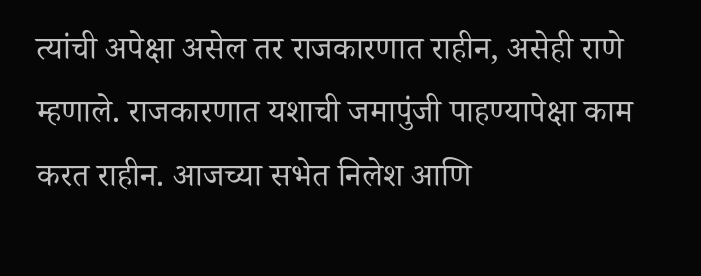त्यांची अपेक्षा असेल तर राजकारणात राहीन, असेही राणे म्हणाले. राजकारणात यशाची जमापुंजी पाहण्यापेक्षा काम करत राहीन. आजच्या सभेत निलेश आणि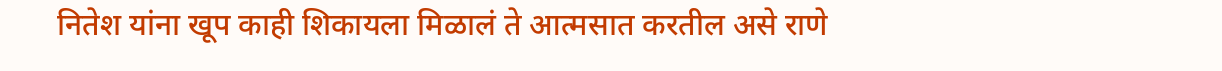नितेश यांना खूप काही शिकायला मिळालं ते आत्मसात करतील असे राणे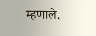म्हणाले.